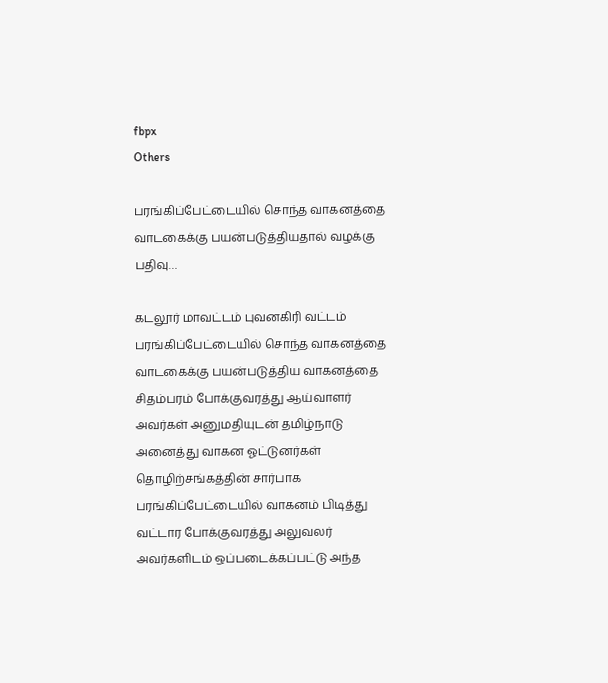fbpx
Others

பரங்கிப்பேட்டையில் சொந்த வாகனத்தை வாடகைக்கு பயன்படுத்தியதால் வழக்கு பதிவு…

கடலூர் மாவட்டம் புவனகிரி வட்டம் பரங்கிப்பேட்டையில் சொந்த வாகனத்தை வாடகைக்கு பயன்படுத்திய வாகனத்தை சிதம்பரம் போக்குவரத்து ஆய்வாளர் அவர்கள் அனுமதியுடன் தமிழ்நாடு அனைத்து வாகன ஓட்டுனர்கள் தொழிற்சங்கத்தின் சார்பாக பரங்கிப்பேட்டையில் வாகனம் பிடித்து வட்டார போக்குவரத்து அலுவலர் அவர்களிடம் ஒப்படைக்கப்பட்டு அந்த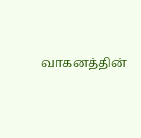வாகனத்தின்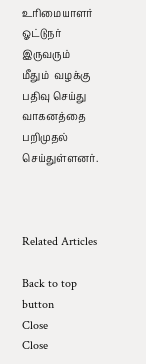உரிமையாளர் ஓட்டுநர்  இருவரும் மீதும்  வழக்கு பதிவு செய்து வாகனத்தை பறிமுதல் செய்துள்ளனர்.



Related Articles

Back to top button
Close
Close